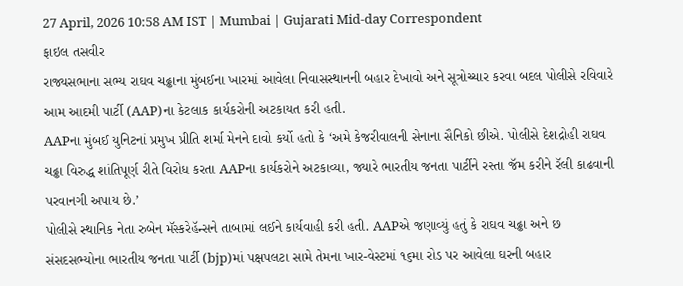27 April, 2026 10:58 AM IST | Mumbai | Gujarati Mid-day Correspondent
ફાઇલ તસવીર
રાજ્યસભાના સભ્ય રાઘવ ચઢ્ઢાના મુંબઈના ખારમાં આવેલા નિવાસસ્થાનની બહાર દેખાવો અને સૂત્રોચ્ચાર કરવા બદલ પોલીસે રવિવારે આમ આદમી પાર્ટી (AAP)ના કેટલાક કાર્યકરોની અટકાયત કરી હતી.
AAPના મુંબઈ યુનિટનાં પ્રમુખ પ્રીતિ શર્મા મેનને દાવો કર્યો હતો કે ‘અમે કેજરીવાલની સેનાના સૈનિકો છીએ. પોલીસે દેશદ્રોહી રાઘવ ચઢ્ઢા વિરુદ્ધ શાંતિપૂર્ણ રીતે વિરોધ કરતા AAPના કાર્યકરોને અટકાવ્યા, જ્યારે ભારતીય જનતા પાર્ટીને રસ્તા જૅમ કરીને રૅલી કાઢવાની પરવાનગી અપાય છે.’
પોલીસે સ્થાનિક નેતા રુબેન મૅસ્કરેહૅન્સને તાબામાં લઈને કાર્યવાહી કરી હતી. AAPએ જણાવ્યું હતું કે રાઘવ ચઢ્ઢા અને છ સંસદસભ્યોના ભારતીય જનતા પાર્ટી (bjp)માં પક્ષપલટા સામે તેમના ખાર-વેસ્ટમાં ૧૬મા રોડ પર આવેલા ઘરની બહાર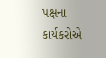પક્ષના કાર્યકરોએ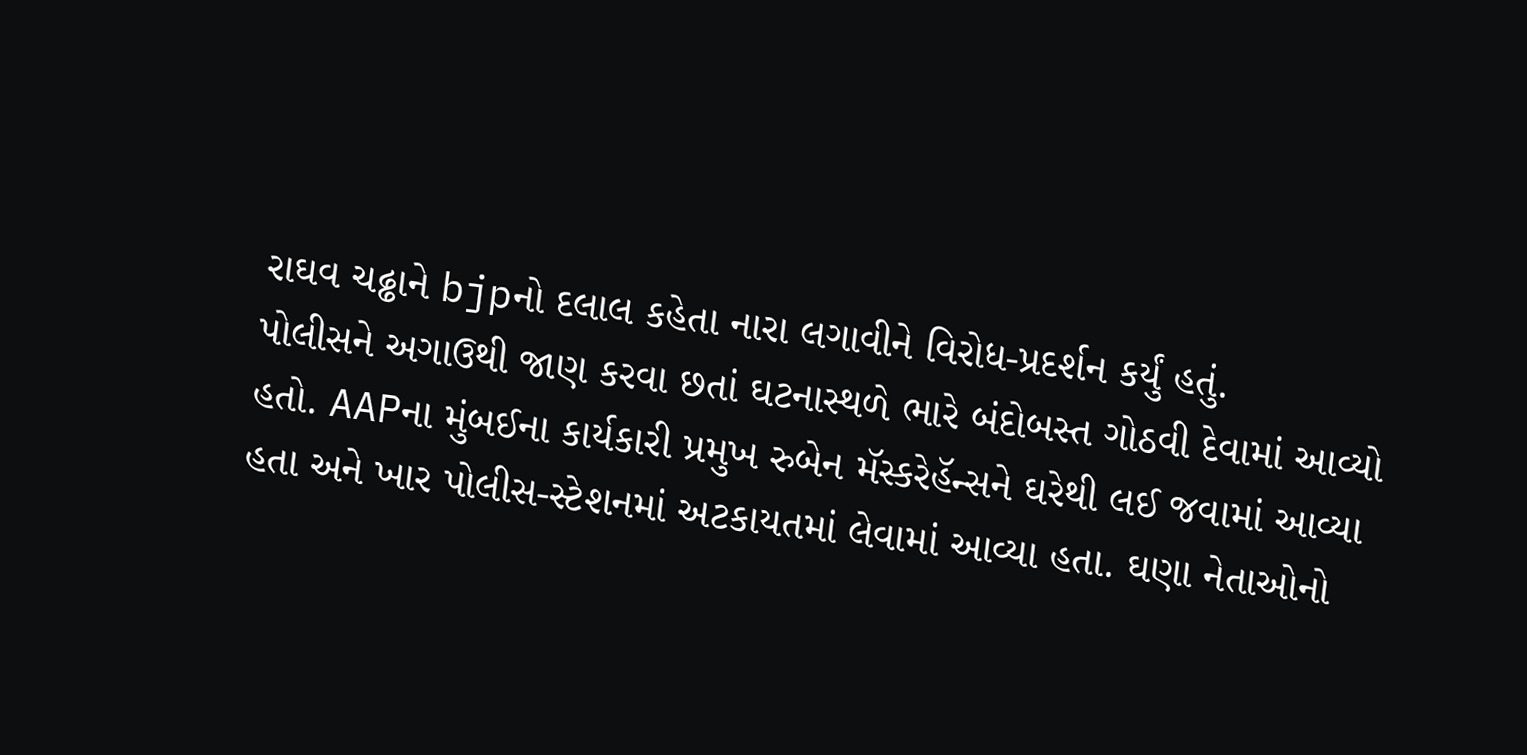રાઘવ ચઢ્ઢાને bjpનો દલાલ કહેતા નારા લગાવીને વિરોધ-પ્રદર્શન કર્યું હતું.
પોલીસને અગાઉથી જાણ કરવા છતાં ઘટનાસ્થળે ભારે બંદોબસ્ત ગોઠવી દેવામાં આવ્યો હતો. AAPના મુંબઈના કાર્યકારી પ્રમુખ રુબેન મૅસ્કરેહૅન્સને ઘરેથી લઈ જવામાં આવ્યા હતા અને ખાર પોલીસ-સ્ટેશનમાં અટકાયતમાં લેવામાં આવ્યા હતા. ઘણા નેતાઓનો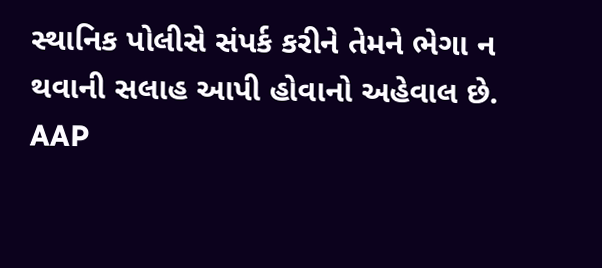સ્થાનિક પોલીસે સંપર્ક કરીને તેમને ભેગા ન થવાની સલાહ આપી હોવાનો અહેવાલ છે. AAP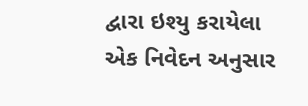દ્વારા ઇશ્યુ કરાયેલા એક નિવેદન અનુસાર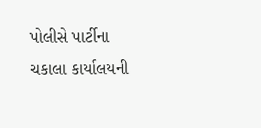પોલીસે પાર્ટીના ચકાલા કાર્યાલયની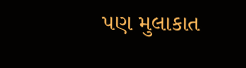પણ મુલાકાત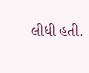લીધી હતી.